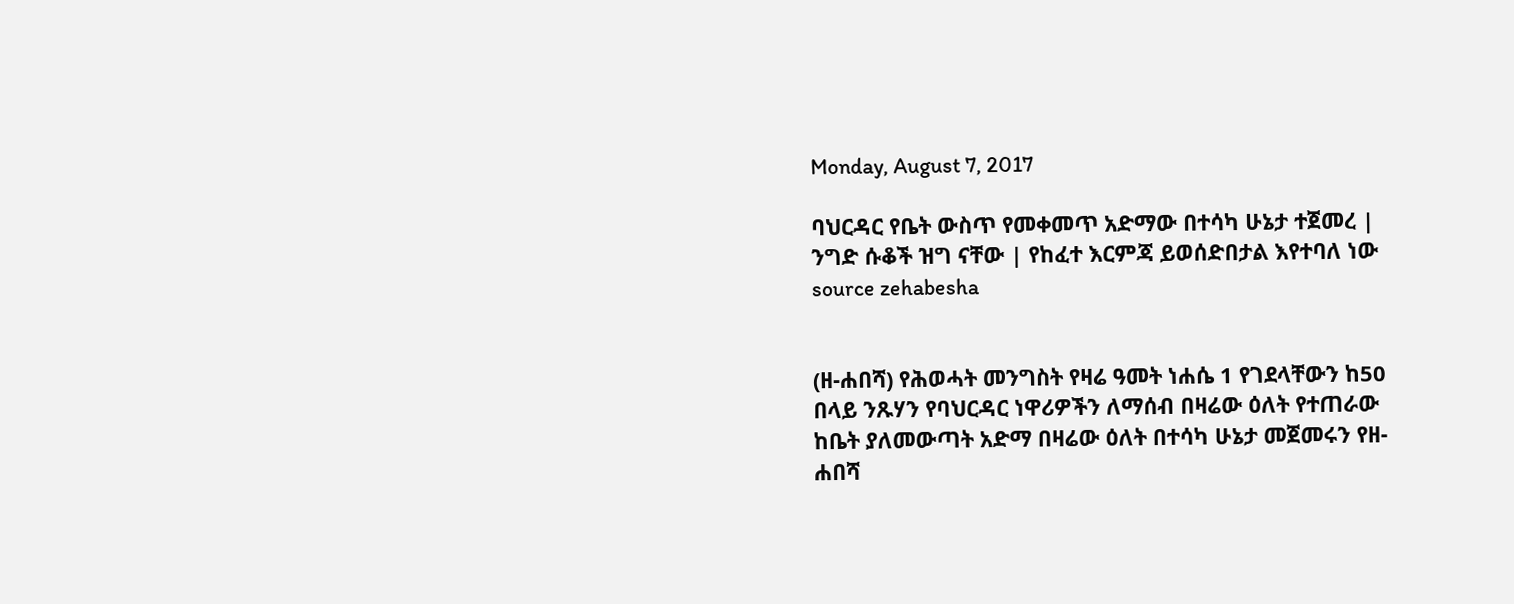Monday, August 7, 2017

ባህርዳር የቤት ውስጥ የመቀመጥ አድማው በተሳካ ሁኔታ ተጀመረ | ንግድ ሱቆች ዝግ ናቸው | የከፈተ እርምጃ ይወሰድበታል እየተባለ ነው source zehabesha


(ዘ-ሐበሻ) የሕወሓት መንግስት የዛሬ ዓመት ነሐሴ 1 የገደላቸውን ከ50 በላይ ንጹሃን የባህርዳር ነዋሪዎችን ለማሰብ በዛሬው ዕለት የተጠራው ከቤት ያለመውጣት አድማ በዛሬው ዕለት በተሳካ ሁኔታ መጀመሩን የዘ-ሐበሻ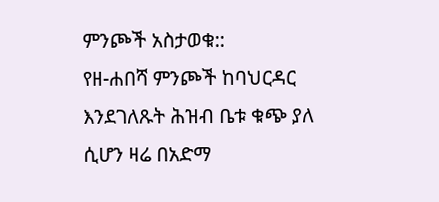ምንጮች አስታወቁ::
የዘ-ሐበሻ ምንጮች ከባህርዳር እንደገለጹት ሕዝብ ቤቱ ቁጭ ያለ ሲሆን ዛሬ በአድማ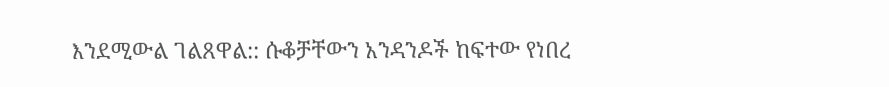እንደሚውል ገልጸዋል:: ሱቆቻቸውን አንዳንዶች ከፍተው የነበረ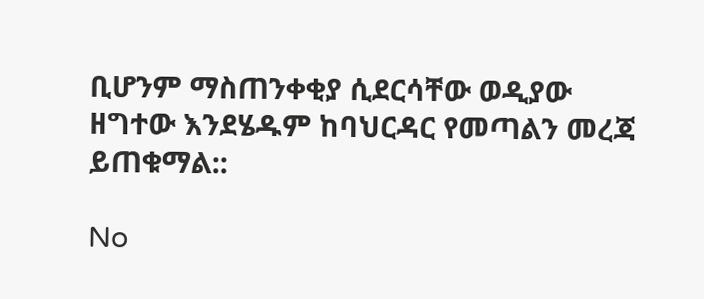ቢሆንም ማስጠንቀቂያ ሲደርሳቸው ወዲያው ዘግተው እንደሄዱም ከባህርዳር የመጣልን መረጃ ይጠቁማል::

No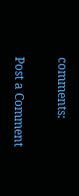comments:

Post a Comment